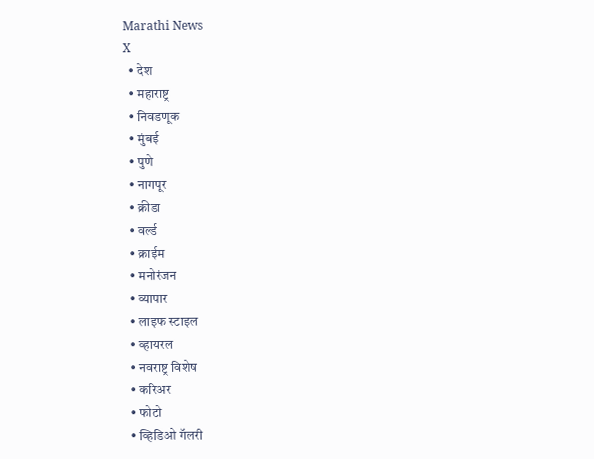Marathi News
X
  • देश
  • महाराष्ट्र
  • निवडणूक
  • मुंबई
  • पुणे
  • नागपूर
  • क्रीडा
  • वर्ल्ड
  • क्राईम
  • मनोरंजन
  • व्यापार
  • लाइफ स्टाइल
  • व्हायरल
  • नवराष्ट्र विशेष
  • करिअर
  • फोटो
  • व्हिडिओ गॅलरी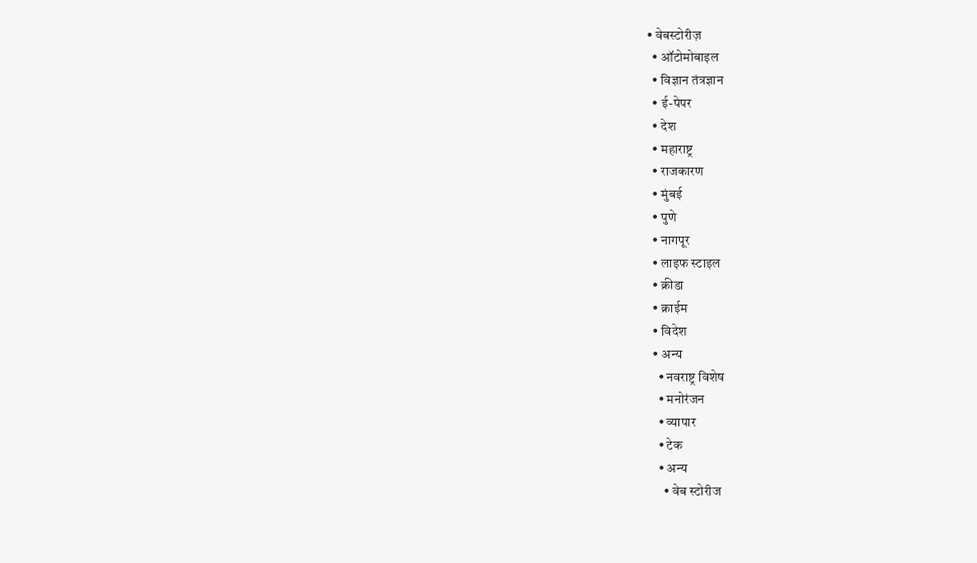• वेबस्टोरीज़
  • ऑटोमोबाइल
  • विज्ञान तंत्रज्ञान
  • ई-पेपर
  • देश
  • महाराष्ट्र
  • राजकारण
  • मुंबई
  • पुणे
  • नागपूर
  • लाइफ स्टाइल
  • क्रीडा
  • क्राईम
  • विदेश
  • अन्य
    • नवराष्ट्र विशेष
    • मनोरंजन
    • व्यापार
    • टेक
    • अन्य
      • वेब स्टोरीज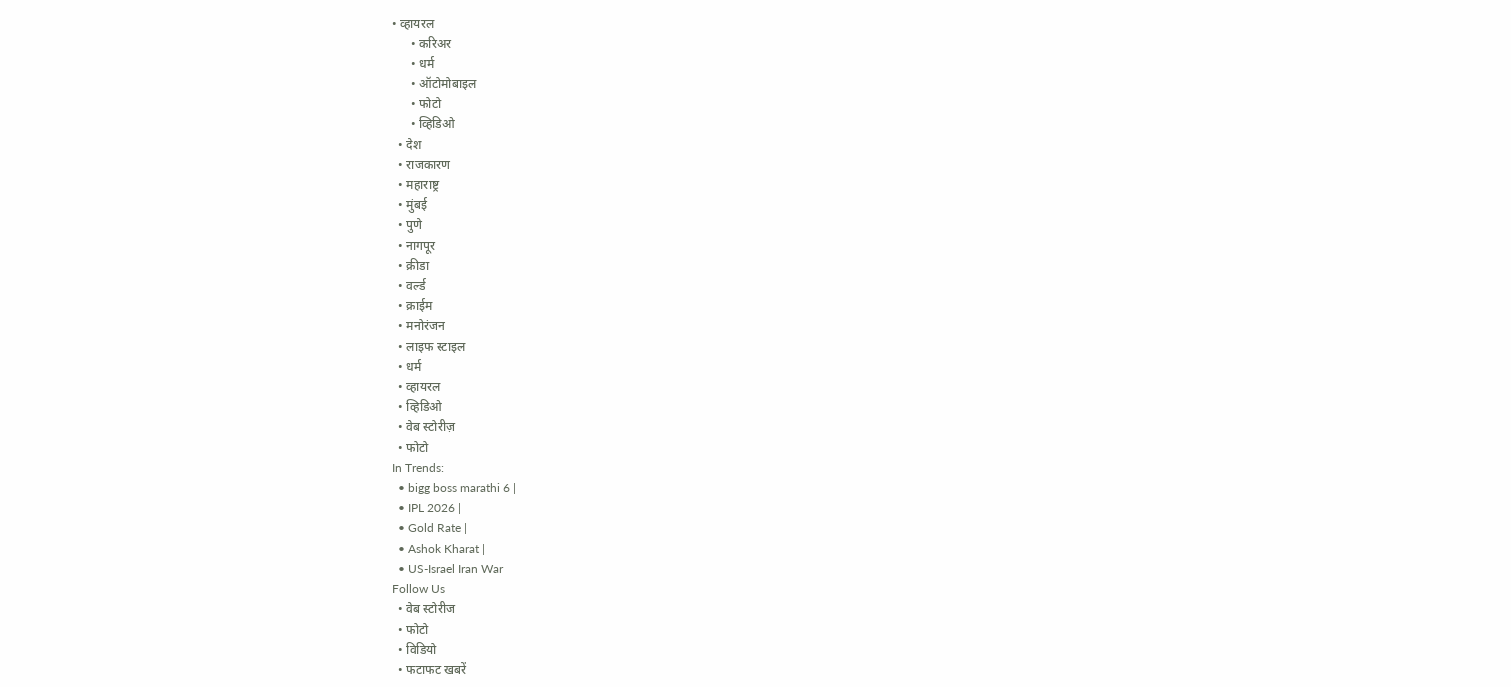• व्हायरल
      • करिअर
      • धर्म
      • ऑटोमोबाइल
      • फोटो
      • व्हिडिओ
  • देश
  • राजकारण
  • महाराष्ट्र
  • मुंबई
  • पुणे
  • नागपूर
  • क्रीडा
  • वर्ल्ड
  • क्राईम
  • मनोरंजन
  • लाइफ स्टाइल
  • धर्म
  • व्हायरल
  • व्हिडिओ
  • वेब स्टोरीज़
  • फोटो
In Trends:
  • bigg boss marathi 6 |
  • IPL 2026 |
  • Gold Rate |
  • Ashok Kharat |
  • US-Israel Iran War
Follow Us
  • वेब स्टोरीज
  • फोटो
  • विडियो
  • फटाफट खबरें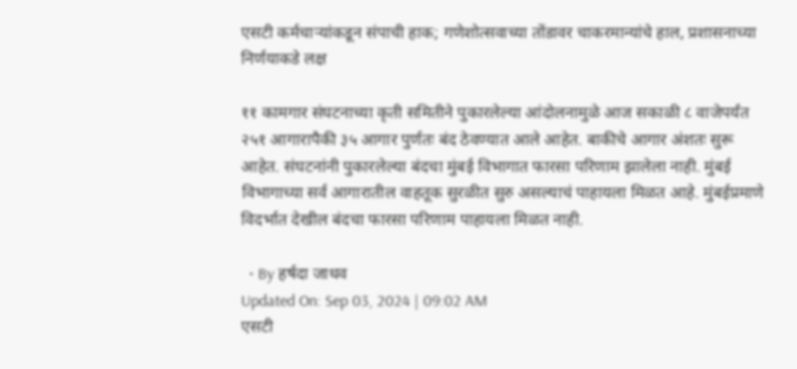एसटी कर्मचाऱ्यांकडून संपाची हाक; गणेशोत्सवाच्या तोंडावर चाकरमान्यांचे हाल, प्रशासनाच्या निर्णयाकडे लक्ष

११ कामगार संघटनाच्या कृती समितीने पुकारलेल्या आंदोलनामुळे आज सकाळी ८ वाजेपर्यंत २५१ आगारापैकी ३५ आगार पुर्णतः बंद ठेवण्यात आले आहेत. बाकीचे आगार अंशतः सुरू आहेत. संघटनांनी पुकारलेल्या बंदचा मुंबई विभागात फारसा परिणाम झालेला नाही. मुंबई विभागाच्या सर्व आगारातील वाहतूक सुरळीत सुरु असल्याचं पाहायला मिळत आहे. मुंबईप्रमाणे विदर्भात देखील बंदचा फारसा परिणाम पाहायला मिळत नाही.

  • By हर्षदा जाधव
Updated On: Sep 03, 2024 | 09:02 AM
एसटी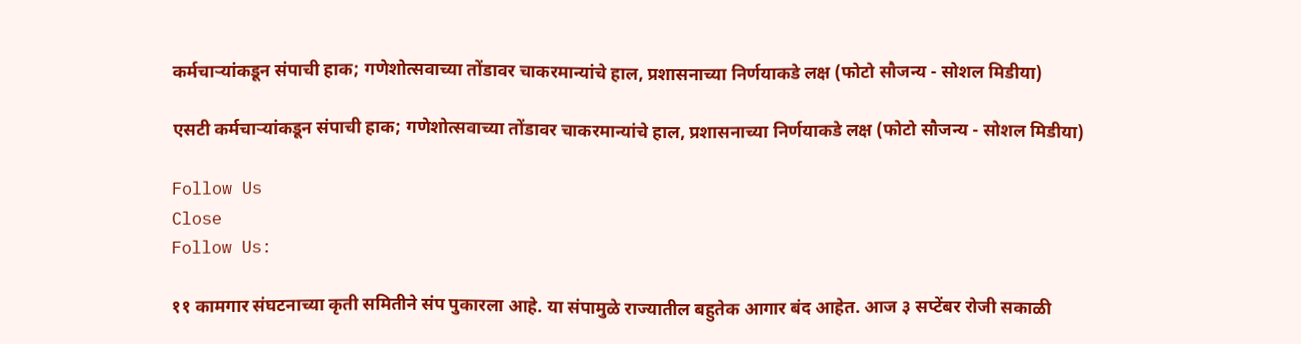कर्मचाऱ्यांकडून संपाची हाक; गणेशोत्सवाच्या तोंडावर चाकरमान्यांचे हाल, प्रशासनाच्या निर्णयाकडे लक्ष (फोटो सौजन्य - सोशल मिडीया)

एसटी कर्मचाऱ्यांकडून संपाची हाक; गणेशोत्सवाच्या तोंडावर चाकरमान्यांचे हाल, प्रशासनाच्या निर्णयाकडे लक्ष (फोटो सौजन्य - सोशल मिडीया)

Follow Us
Close
Follow Us:

११ कामगार संघटनाच्या कृती समितीने संप पुकारला आहे. या संपामुळे राज्यातील बहुतेक आगार बंद आहेत. आज ३ सप्टेंबर रोजी सकाळी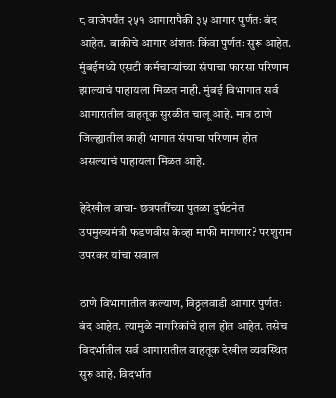८ वाजेपर्यंत २५१ आगारापैकी ३५ आगार पुर्णतः बंद आहेत. बाकीचे आगार अंशतः किंवा पुर्णतः सुरू आहेत. मुंबईमध्ये एसटी कर्मचाऱ्यांच्या संपाचा फारसा परिणाम झाल्याचं पाहायला मिळत नाही. मुंबई विभागात सर्व आगारातील वाहतूक सुरळीत चालू आहे. मात्र ठाणे जिल्ह्यातील काही भागात संपाचा परिणाम होत असल्याचं पाहायला मिळत आहे.

हेदेखील वाचा- छत्रपतींच्या पुतळा दुर्घटनेत उपमुख्यमंत्री फडणवीस केव्हा माफी मागणार? परशुराम उपरकर यांचा सवाल

ठाणे विभागातील कल्याण, विठ्ठलवाडी आगार पुर्णतः बंद आहेत. त्यामुळे नागरिकांचे हाल होत आहेत. तसेच विदर्भातील सर्व आगारातील वाहतूक देखील व्यवस्थित सुरु आहे. विदर्भात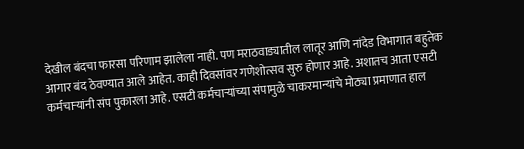देखील बंदचा फारसा परिणाम झालेला नाही. पण मराठवाड्यातील लातूर आणि नांदेड विभागात बहुतेक आगार बंद ठेवण्यात आले आहेत. काही दिवसांवर गणेशोत्सव सुरु होणार आहे. अशातच आता एसटी कर्मचाऱ्यांनी संप पुकारला आहे. एसटी कर्मचाऱ्यांच्या संपामुळे चाकरमान्यांचे मोठ्या प्रमाणात हाल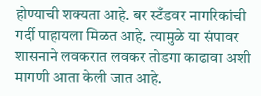होण्याची शक्यता आहे. बर स्टँडवर नागरिकांची गर्दी पाहायला मिळत आहे. त्यामुळे या संपावर शासनाने लवकरात लवकर तोडगा काढावा अशी मागणी आता केली जात आहे.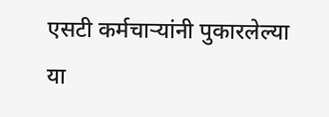एसटी कर्मचाऱ्यांनी पुकारलेल्या या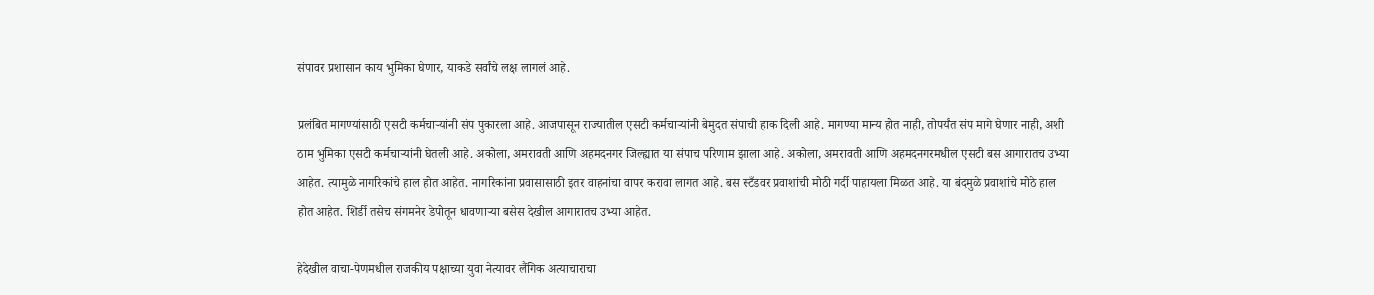संपावर प्रशासान काय भुमिका घेणार, याकडे सर्वांचे लक्ष लागलं आहे.

प्रलंबित मागण्यांसाठी एसटी कर्मचाऱ्यांनी संप पुकारला आहे. आजपासून राज्यातील एसटी कर्मचाऱ्यांनी बेमुदत संपाची हाक दिली आहे. मागण्या मान्य होत नाही, तोपर्यंत संप मागे घेणार नाही, अशी ठाम भुमिका एसटी कर्मचाऱ्यांनी घेतली आहे. अकोला, अमरावती आणि अहमदनगर जिल्ह्यात या संपाच परिणाम झाला आहे. अकोला, अमरावती आणि अहमदनगरमधील एसटी बस आगारातच उभ्या आहेत. त्यामुळे नागरिकांचे हाल होत आहेत. नागरिकांना प्रवासासाठी इतर वाहनांचा वापर करावा लागत आहे. बस स्टँडवर प्रवाशांची मोठी गर्दी पाहायला मिळत आहे. या बंदमुळे प्रवाशांचे मोठे हाल होत आहेत. शिर्डी तसेच संगमनेर डेपोतून धावणाऱ्या बसेस देखील आगारातच उभ्या आहेत.

हेदेखील वाचा-पेणमधील राजकीय पक्षाच्या युवा नेत्यावर लैंगिक अत्याचाराचा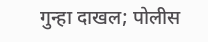गुन्हा दाखल; पोलीस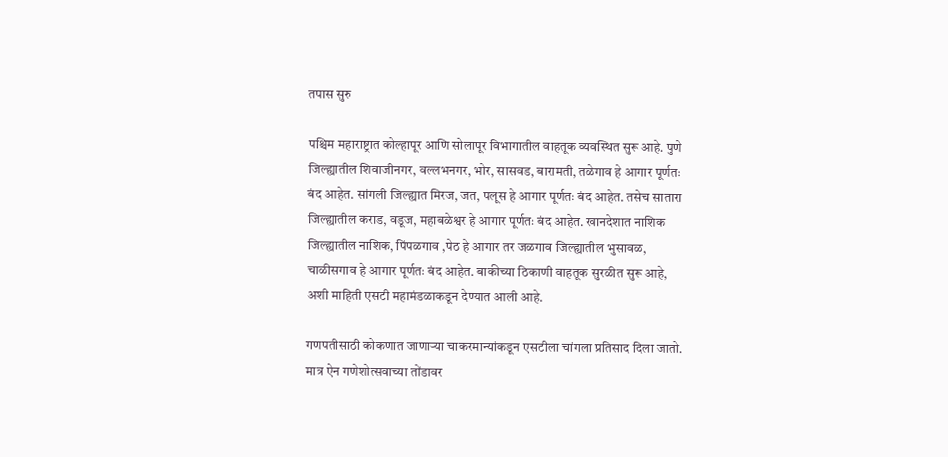तपास सुरु

पश्चिम महाराष्ट्रात कोल्हापूर आणि सोलापूर विभागातील वाहतूक व्यवस्थित सुरू आहे. पुणे जिल्ह्यातील शिवाजीनगर, वल्लभनगर, भोर, सासवड, बारामती, तळेगाव हे आगार पूर्णतः बंद आहेत. सांगली जिल्ह्यात मिरज, जत, पलूस हे आगार पूर्णतः बंद आहेत. तसेच सातारा जिल्ह्यातील कराड, वडूज, महाबळेश्वर हे आगार पूर्णतः बंद आहेत. खानदेशात नाशिक जिल्ह्यातील नाशिक, पिंपळगाव ,पेठ हे आगार तर जळगाव जिल्ह्यातील भुसावळ, चाळीसगाव हे आगार पूर्णतः बंद आहेत. बाकीच्या ठिकाणी वाहतूक सुरळीत सुरू आहे, अशी माहिती एसटी महामंडळाकडून देण्यात आली आहे.

गणपतीसाठी कोकणात जाणाऱ्या चाकरमान्यांकडून एसटीला चांगला प्रतिसाद दिला जातो. मात्र ऐन गणेशोत्सवाच्या तोंडावर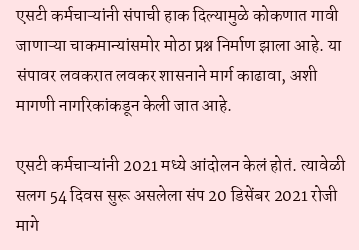एसटी कर्मचाऱ्यांनी संपाची हाक दिल्यामुळे कोकणात गावी जाणाऱ्या चाकमान्यांसमोर मोठा प्रश्न निर्माण झाला आहे. या संपावर लवकरात लवकर शासनाने मार्ग काढावा, अशी मागणी नागरिकांकडून केली जात आहे.

एसटी कर्मचाऱ्यांनी 2021 मध्ये आंदोलन केलं होतं. त्यावेळी सलग 54 दिवस सुरू असलेला संप 20 डिसेंबर 2021 रोजी मागे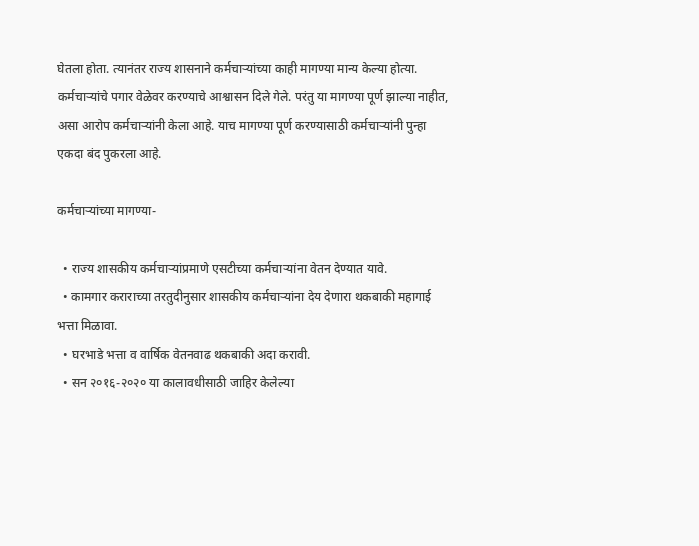घेतला होता. त्यानंतर राज्य शासनाने कर्मचाऱ्यांच्या काही मागण्या मान्य केल्या होत्या. कर्मचाऱ्यांचे पगार वेळेवर करण्याचे आश्वासन दिले गेले. परंतु या मागण्या पूर्ण झाल्या नाहीत, असा आरोप कर्मचाऱ्यांनी केला आहे. याच मागण्या पूर्ण करण्यासाठी कर्मचाऱ्यांनी पुन्हा एकदा बंद पुकरला आहे.

कर्मचाऱ्यांच्या मागण्या-

  • राज्य शासकीय कर्मचाऱ्यांप्रमाणे एसटीच्या कर्मचाऱ्यांना वेतन देण्यात यावे.
  • कामगार कराराच्या तरतुदीनुसार शासकीय कर्मचाऱ्यांना देय देणारा थकबाकी महागाई भत्ता मिळावा.
  • घरभाडे भत्ता व वार्षिक वेतनवाढ थकबाकी अदा करावी.
  • सन २०१६-२०२० या कालावधीसाठी जाहिर केलेल्या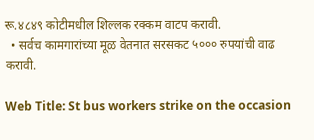रू.४८४९ कोटीमधील शिल्लक रक्कम वाटप करावी.
  • सर्वच कामगारांच्या मूळ वेतनात सरसकट ५००० रुपयांची वाढ करावी.

Web Title: St bus workers strike on the occasion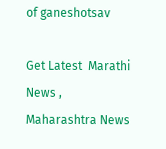of ganeshotsav

Get Latest  Marathi News ,  Maharashtra News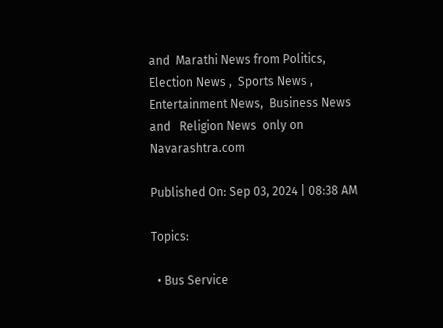and  Marathi News from Politics,  Election News ,  Sports News ,  Entertainment News,  Business News and   Religion News  only on Navarashtra.com

Published On: Sep 03, 2024 | 08:38 AM

Topics:

  • Bus Service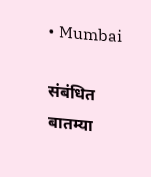• Mumbai

संबंधित बातम्या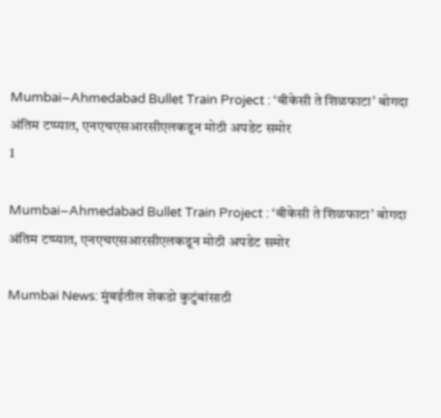Mumbai–Ahmedabad Bullet Train Project : ‘बीकेसी ते शिळफाटा’ बोगदा अंतिम टप्प्यात, एनएचएसआरसीएलकडून मोठी अपडेट समोर
1

Mumbai–Ahmedabad Bullet Train Project : ‘बीकेसी ते शिळफाटा’ बोगदा अंतिम टप्प्यात, एनएचएसआरसीएलकडून मोठी अपडेट समोर

Mumbai News: मुंबईतील शेकडो कुटुंबांसाठी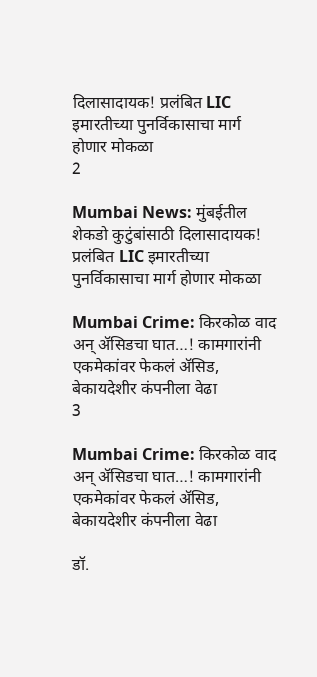दिलासादायक! प्रलंबित LIC इमारतीच्या पुनर्विकासाचा मार्ग होणार मोकळा
2

Mumbai News: मुंबईतील शेकडो कुटुंबांसाठी दिलासादायक! प्रलंबित LIC इमारतीच्या पुनर्विकासाचा मार्ग होणार मोकळा

Mumbai Crime: किरकोळ वाद अन् ॲसिडचा घात…! कामगारांनी एकमेकांवर फेकलं ॲसिड, बेकायदेशीर कंपनीला वेढा
3

Mumbai Crime: किरकोळ वाद अन् ॲसिडचा घात…! कामगारांनी एकमेकांवर फेकलं ॲसिड, बेकायदेशीर कंपनीला वेढा

डॉ.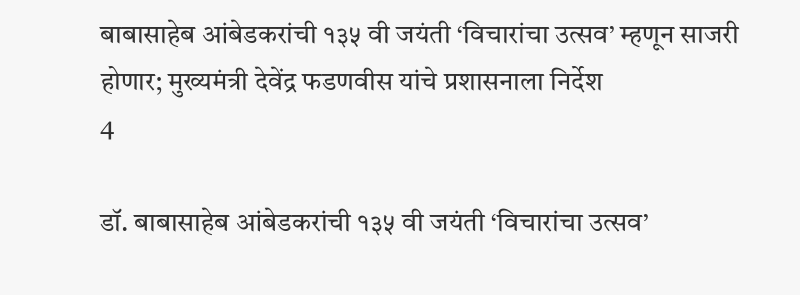बाबासाहेब आंबेडकरांची १३५ वी जयंती ‘विचारांचा उत्सव’ म्हणून साजरी होणार; मुख्यमंत्री देवेंद्र फडणवीस यांचे प्रशासनाला निर्देश
4

डॉ. बाबासाहेब आंबेडकरांची १३५ वी जयंती ‘विचारांचा उत्सव’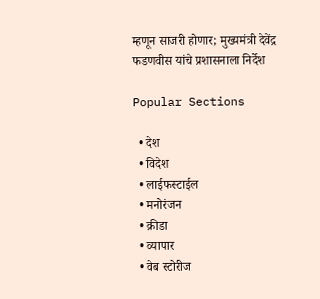म्हणून साजरी होणार; मुख्यमंत्री देवेंद्र फडणवीस यांचे प्रशासनाला निर्देश

Popular Sections

  • देश
  • विदेश
  • लाईफस्टाईल
  • मनोरंजन
  • क्रीडा
  • व्यापार
  • वेब स्टोरीज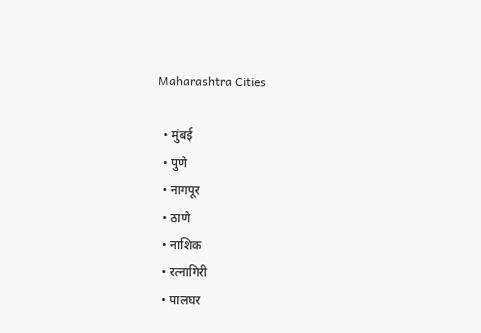Maharashtra Cities

  • मुंबई
  • पुणे
  • नागपूर
  • ठाणे
  • नाशिक
  • रत्नागिरी
  • पालघर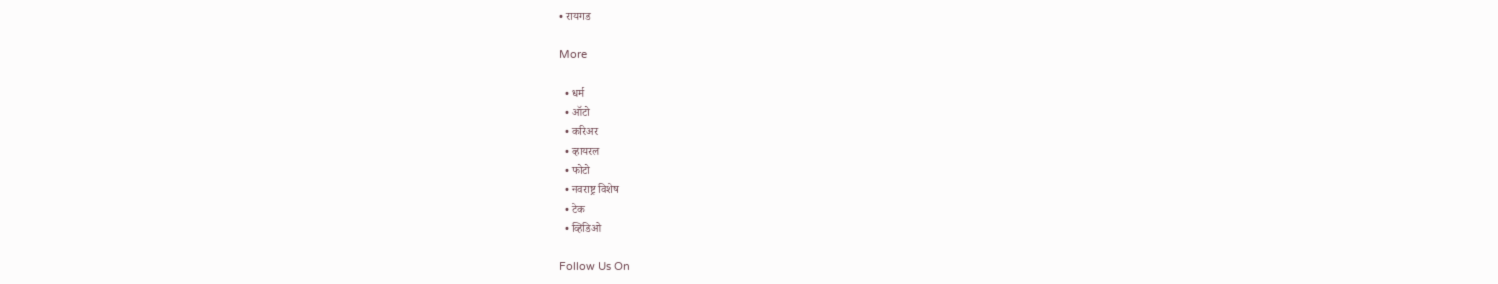• रायगड

More

  • धर्म
  • ऑटो
  • करिअर
  • व्हायरल
  • फोटो
  • नवराष्ट्र विशेष
  • टेक
  • व्हिडिओ

Follow Us On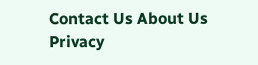Contact Us About Us Privacy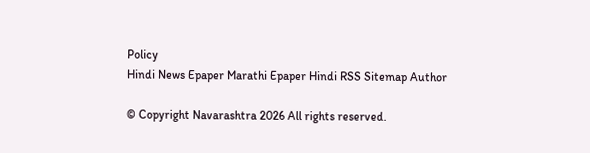Policy
Hindi News Epaper Marathi Epaper Hindi RSS Sitemap Author

© Copyright Navarashtra 2026 All rights reserved.